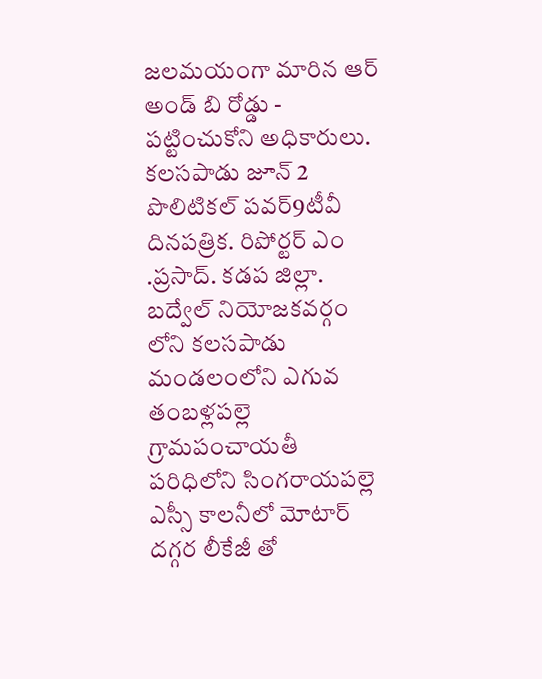జలమయంగా మారిన ఆర్ అండ్ బి రోడ్డు - పట్టించుకోని అధికారులు. కలసపాడు జూన్ 2 పొలిటికల్ పవర్9టీవీ దినపత్రిక. రిపోర్టర్ ఎం .ప్రసాద్. కడప జిల్లా. బద్వేల్ నియోజకవర్గం లోని కలసపాడు మండలంలోని ఎగువ తంబళ్లపల్లె గ్రామపంచాయతీ పరిధిలోని సింగరాయపల్లె ఎస్సీ కాలనీలో మోటార్ దగ్గర లీకేజీ తో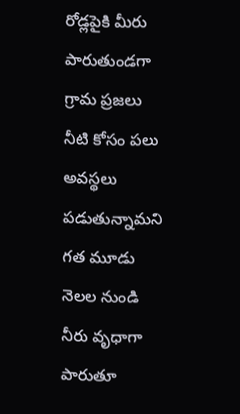రోడ్లపైకి మీరు పారుతుండగా గ్రామ ప్రజలు నీటి కోసం పలు అవస్థలు పడుతున్నామని గత మూడు నెలల నుండి నీరు వృధాగా పారుతూ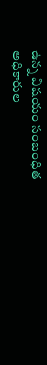ఉన్న విషయం సంబంధిత అధికారుల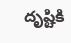దృష్టికి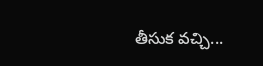తీసుక వచ్చి...